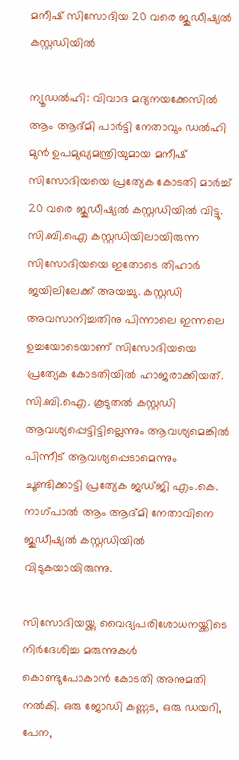മനീഷ് സിസോദിയ 20 വരെ ജുഡീഷ്യല്‍ കസ്റ്റഡിയില്‍

ന്യൂഡല്‍ഹി: വിവാദ മദ്യനയക്കേസില്‍ ആം ആദ്മി പാര്‍ട്ടി നേതാവും ഡല്‍ഹി മുന്‍ ഉപമുഖ്യമന്ത്രിയുമായ മനീഷ് സിസോദിയയെ പ്രത്യേക കോടതി മാര്‍ച്ച് 20 വരെ ജുഡീഷ്യല്‍ കസ്റ്റഡിയില്‍ വിട്ടു. സി.ബി.ഐ കസ്റ്റഡിയിലായിരുന്ന സിസോദിയയെ ഇതോടെ തിഹാര്‍ ജയിലിലേക്ക് അയച്ചു. കസ്റ്റഡി അവസാനിച്ചതിനു പിന്നാലെ ഇന്നലെ ഉച്ചയോടെയാണ് സിസോദിയയെ പ്രത്യേക കോടതിയില്‍ ഹാജരാക്കിയത്. സി.ബി.ഐ. കൂടുതല്‍ കസ്റ്റഡി ആവശ്യപ്പെട്ടിട്ടില്ലെന്നും ആവശ്യമെങ്കില്‍ പിന്നീട് ആവശ്യപ്പെടാമെന്നും ചൂണ്ടിക്കാട്ടി പ്രത്യേക ജഡ്ജി എം.കെ. നാഗ്പാല്‍ ആം ആദ്മി നേതാവിനെ ജുഡീഷ്യല്‍ കസ്റ്റഡിയില്‍ വിടുകയായിരുന്നു.

സിസോദിയയ്ക്കു വൈദ്യപരിശോധനയ്ക്കിടെ നിര്‍ദേശിച്ച മരുന്നുകള്‍ കൊണ്ടുപോകാന്‍ കോടതി അനുമതി നല്‍കി. ഒരു ജോഡി കണ്ണട, ഒരു ഡയറി, പേന,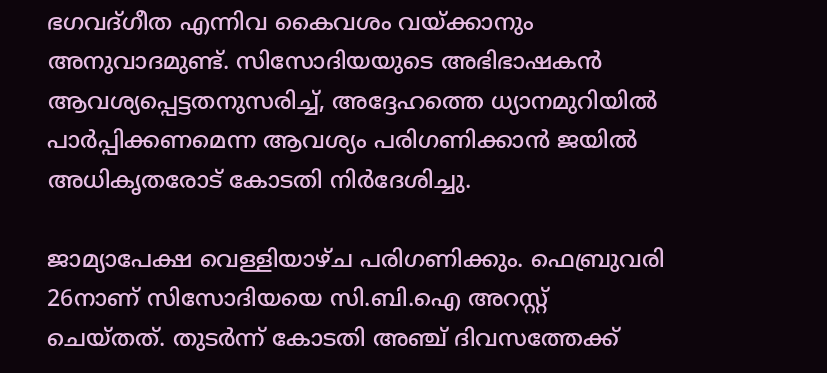ഭഗവദ്ഗീത എന്നിവ കൈവശം വയ്ക്കാനും അനുവാദമുണ്ട്. സിസോദിയയുടെ അഭിഭാഷകന്‍ ആവശ്യപ്പെട്ടതനുസരിച്ച്, അദ്ദേഹത്തെ ധ്യാനമുറിയില്‍ പാര്‍പ്പിക്കണമെന്ന ആവശ്യം പരിഗണിക്കാന്‍ ജയില്‍ അധികൃതരോട് കോടതി നിര്‍ദേശിച്ചു.

ജാമ്യാപേക്ഷ വെള്ളിയാഴ്ച പരിഗണിക്കും. ഫെബ്രുവരി 26നാണ് സിസോദിയയെ സി.ബി.ഐ അറസ്റ്റ് ചെയ്തത്. തുടര്‍ന്ന് കോടതി അഞ്ച് ദിവസത്തേക്ക്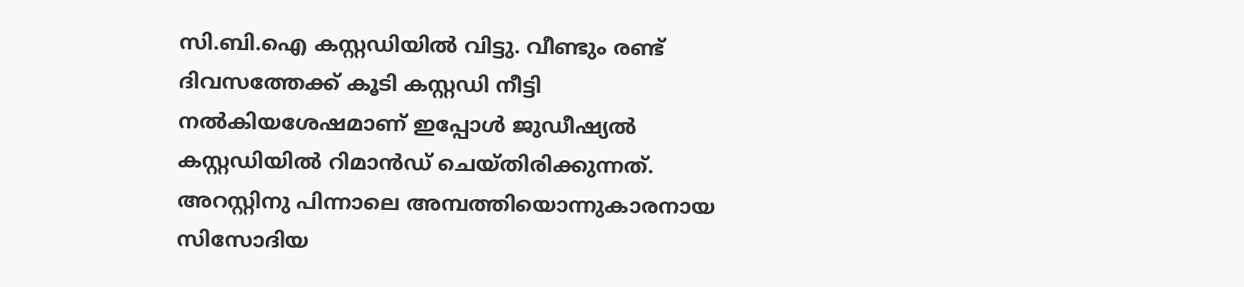സി.ബി.ഐ കസ്റ്റഡിയില്‍ വിട്ടു. വീണ്ടും രണ്ട് ദിവസത്തേക്ക് കൂടി കസ്റ്റഡി നീട്ടി നല്‍കിയശേഷമാണ് ഇപ്പോള്‍ ജുഡീഷ്യല്‍ കസ്റ്റഡിയില്‍ റിമാന്‍ഡ് ചെയ്തിരിക്കുന്നത്. അറസ്റ്റിനു പിന്നാലെ അമ്പത്തിയൊന്നുകാരനായ സിസോദിയ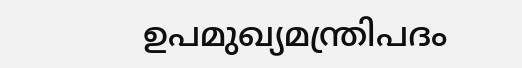ഉപമുഖ്യമന്ത്രിപദം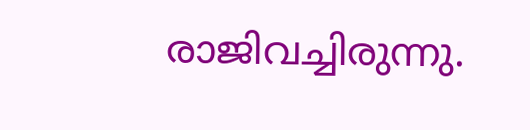രാജിവച്ചിരുന്നു.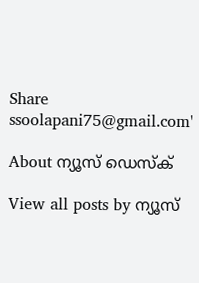Share
ssoolapani75@gmail.com'

About ന്യൂസ് ഡെസ്ക്

View all posts by ന്യൂസ്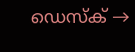ഡെസ്ക് →